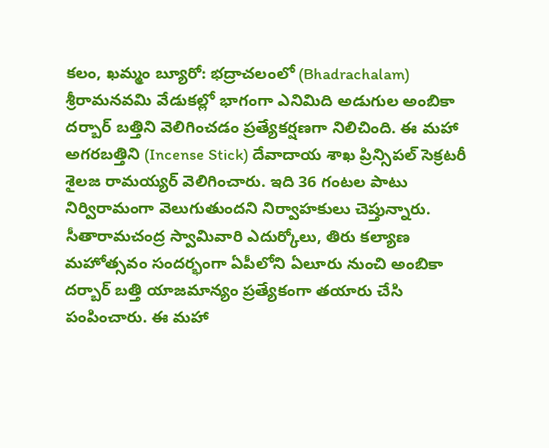కలం, ఖమ్మం బ్యూరో: భద్రాచలంలో (Bhadrachalam) శ్రీరామనవమి వేడుకల్లో భాగంగా ఎనిమిది అడుగుల అంబికా దర్బార్ బత్తిని వెలిగించడం ప్రత్యేకర్షణగా నిలిచింది. ఈ మహా అగరబత్తిని (Incense Stick) దేవాదాయ శాఖ ప్రిన్సిపల్ సెక్రటరీ శైలజ రామయ్యర్ వెలిగించారు. ఇది 36 గంటల పాటు నిర్విరామంగా వెలుగుతుందని నిర్వాహకులు చెప్తున్నారు. సీతారామచంద్ర స్వామివారి ఎదుర్కోలు, తిరు కల్యాణ మహోత్సవం సందర్భంగా ఏపీలోని ఏలూరు నుంచి అంబికా దర్బార్ బత్తి యాజమాన్యం ప్రత్యేకంగా తయారు చేసి పంపించారు. ఈ మహా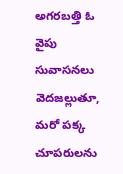అగరబత్తి ఓ వైపు సువాసనలు వెదజల్లుతూ, మరో పక్క చూపరులను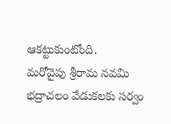ఆకట్టుకుంటోంది.
మరోవైపు శ్రీరామ నవమి భద్రాచలం వేడుకలకు సర్వం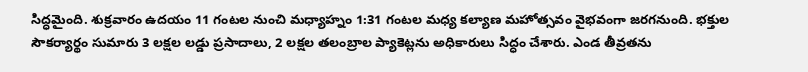సిద్ధమైంది. శుక్రవారం ఉదయం 11 గంటల నుంచి మధ్యాహ్నం 1:31 గంటల మధ్య కల్యాణ మహోత్సవం వైభవంగా జరగనుంది. భక్తుల సౌకర్యార్థం సుమారు 3 లక్షల లడ్డు ప్రసాదాలు, 2 లక్షల తలంబ్రాల ప్యాకెట్లను అధికారులు సిద్ధం చేశారు. ఎండ తీవ్రతను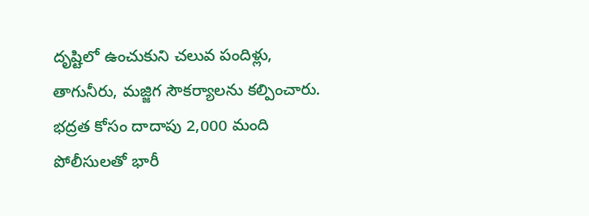దృష్టిలో ఉంచుకుని చలువ పందిళ్లు, తాగునీరు, మజ్జిగ సౌకర్యాలను కల్పించారు. భద్రత కోసం దాదాపు 2,000 మంది పోలీసులతో భారీ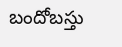బందోబస్తు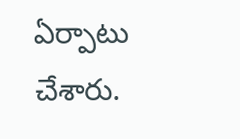ఏర్పాటు చేశారు.